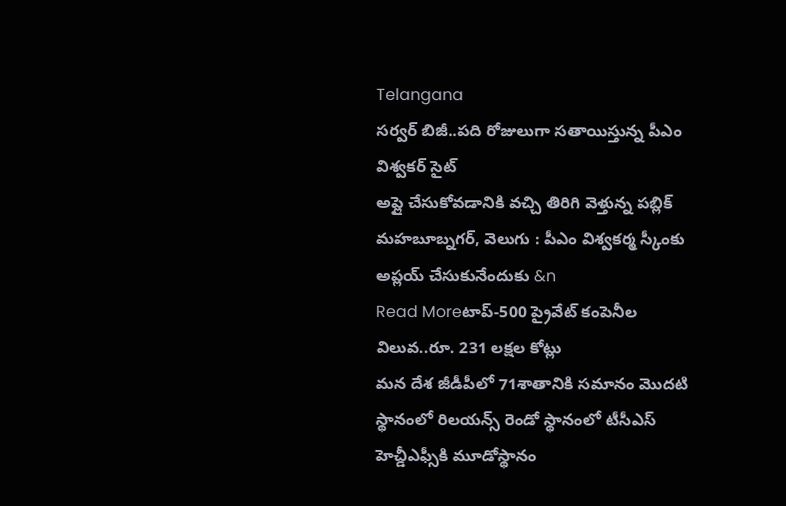Telangana
సర్వర్ బిజీ..పది రోజులుగా సతాయిస్తున్న పీఎం విశ్వకర్ సైట్
అప్లై చేసుకోవడానికి వచ్చి తిరిగి వెళ్తున్న పబ్లిక్ మహబూబ్నగర్, వెలుగు : పీఎం విశ్వకర్మ స్కీంకు అప్లయ్ చేసుకునేందుకు &n
Read Moreటాప్‑500 ప్రైవేట్ కంపెనీల విలువ..రూ. 231 లక్షల కోట్లు
మన దేశ జీడీపీలో 71శాతానికి సమానం మొదటి స్థానంలో రిలయన్స్ రెండో స్థానంలో టీసీఎస్ హెచ్డీఎఫ్సీకి మూడోస్థానం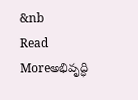&nb
Read Moreఅభివృద్ధి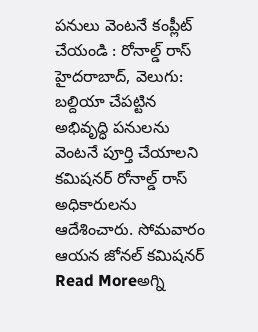పనులు వెంటనే కంప్లీట్ చేయండి : రోనాల్డ్ రాస్
హైదరాబాద్, వెలుగు: బల్దియా చేపట్టిన అభివృద్ధి పనులను వెంటనే పూర్తి చేయాలని కమిషనర్ రోనాల్డ్ రాస్ అధికారులను ఆదేశించారు. సోమవారం ఆయన జోనల్ కమిషనర్
Read Moreఅగ్ని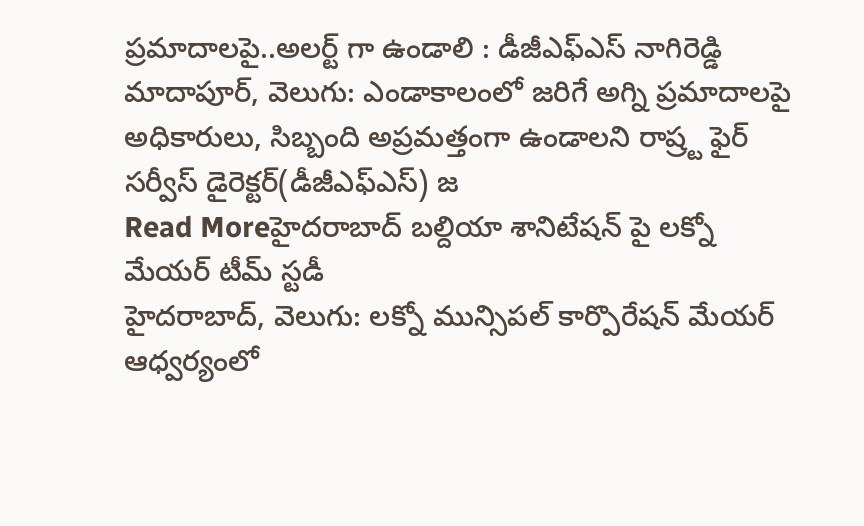ప్రమాదాలపై..అలర్ట్ గా ఉండాలి : డీజీఎఫ్ఎస్ నాగిరెడ్డి
మాదాపూర్, వెలుగు: ఎండాకాలంలో జరిగే అగ్ని ప్రమాదాలపై అధికారులు, సిబ్బంది అప్రమత్తంగా ఉండాలని రాష్ర్ట ఫైర్ సర్వీస్ డైరెక్టర్(డీజీఎఫ్ఎస్) జ
Read Moreహైదరాబాద్ బల్దియా శానిటేషన్ పై లక్నో మేయర్ టీమ్ స్టడీ
హైదరాబాద్, వెలుగు: లక్నో మున్సిపల్ కార్పొరేషన్ మేయర్ ఆధ్వర్యంలో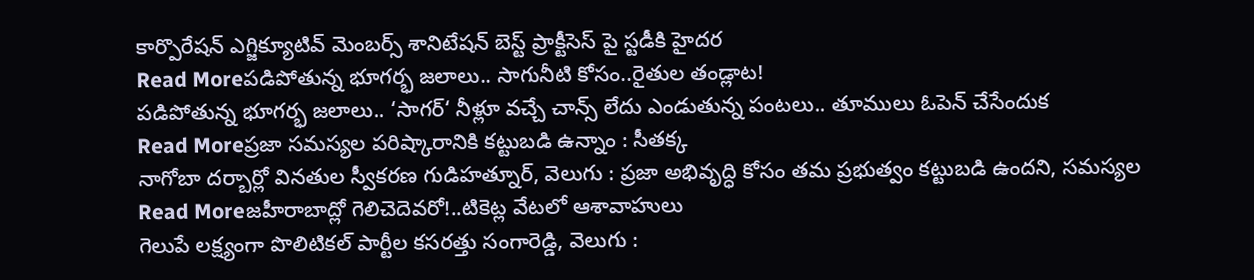కార్పొరేషన్ ఎగ్జిక్యూటివ్ మెంబర్స్ శానిటేషన్ బెస్ట్ ప్రాక్టీసెస్ పై స్టడీకి హైదర
Read Moreపడిపోతున్న భూగర్భ జలాలు.. సాగునీటి కోసం..రైతుల తండ్లాట!
పడిపోతున్న భూగర్భ జలాలు.. ‘సాగర్‘ నీళ్లూ వచ్చే చాన్స్ లేదు ఎండుతున్న పంటలు.. తూములు ఓపెన్ చేసేందుక
Read Moreప్రజా సమస్యల పరిష్కారానికి కట్టుబడి ఉన్నాం : సీతక్క
నాగోబా దర్బార్లో వినతుల స్వీకరణ గుడిహత్నూర్, వెలుగు : ప్రజా అభివృద్ధి కోసం తమ ప్రభుత్వం కట్టుబడి ఉందని, సమస్యల
Read Moreజహీరాబాద్లో గెలిచెదెవరో!..టికెట్ల వేటలో ఆశావాహులు
గెలుపే లక్ష్యంగా పొలిటికల్ పార్టీల కసరత్తు సంగారెడ్డి, వెలుగు :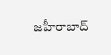జహీరాబాద్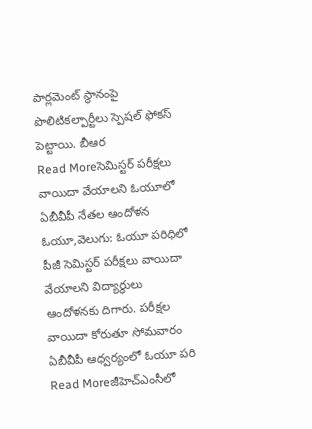పార్లమెంట్ స్థానంపై పొలిటికల్పార్టీలు స్పెషల్ ఫోకస్ పెట్టాయి. బీఆర
Read Moreసెమిస్టర్ పరీక్షలు వాయిదా వేయాలని ఓయూలో ఏబీవీపీ నేతల ఆందోళన
ఓయూ,వెలుగు: ఓయూ పరిధిలో పీజీ సెమిస్టర్ పరీక్షలు వాయిదా వేయాలని విద్యార్థులు ఆందోళనకు దిగారు. పరీక్షల వాయిదా కోరుతూ సోమవారం ఏబీవీపీ ఆధ్వర్యంలో ఓయూ పరి
Read Moreజీహెచ్ఎంసీలో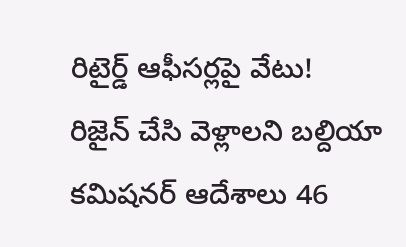రిటైర్డ్ ఆఫీసర్లపై వేటు!
రిజైన్ చేసి వెళ్లాలని బల్దియా కమిషనర్ ఆదేశాలు 46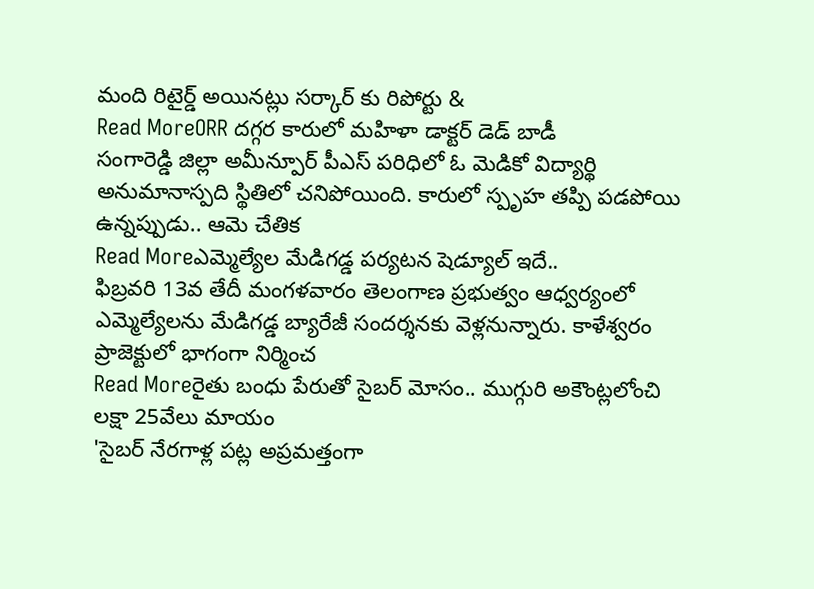మంది రిటైర్డ్ అయినట్లు సర్కార్ కు రిపోర్టు &
Read MoreORR దగ్గర కారులో మహిళా డాక్టర్ డెడ్ బాడీ
సంగారెడ్డి జిల్లా అమీన్పూర్ పీఎస్ పరిధిలో ఓ మెడికో విద్యార్థి అనుమానాస్పది స్థితిలో చనిపోయింది. కారులో స్పృహ తప్పి పడపోయి ఉన్నప్పుడు.. ఆమె చేతిక
Read Moreఎమ్మెల్యేల మేడిగడ్డ పర్యటన షెడ్యూల్ ఇదే..
ఫిబ్రవరి 13వ తేదీ మంగళవారం తెలంగాణ ప్రభుత్వం ఆధ్వర్యంలో ఎమ్మెల్యేలను మేడిగడ్డ బ్యారేజీ సందర్శనకు వెళ్లనున్నారు. కాళేశ్వరం ప్రాజెక్టులో భాగంగా నిర్మించ
Read Moreరైతు బంధు పేరుతో సైబర్ మోసం.. ముగ్గురి అకౌంట్లలోంచి లక్షా 25వేలు మాయం
'సైబర్ నేరగాళ్ల పట్ల అప్రమత్తంగా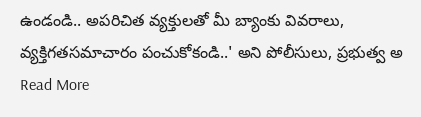ఉండండి.. అపరిచిత వ్యక్తులతో మీ బ్యాంకు వివరాలు, వ్యక్తిగతసమాచారం పంచుకోకండి..' అని పోలీసులు, ప్రభుత్వ అ
Read More